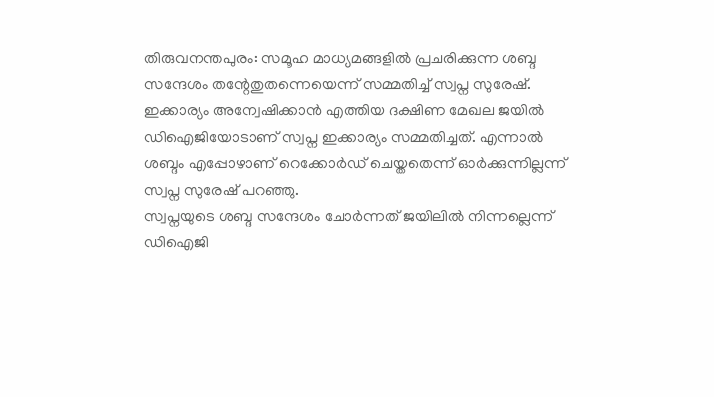തിരുവനന്തപുരം: സമൂഹ മാധ്യമങ്ങളിൽ പ്രചരിക്കുന്ന ശബ്ദ സന്ദേശം തന്റേതുതന്നെയെന്ന് സമ്മതിച്ച് സ്വപ്ന സുരേഷ്. ഇക്കാര്യം അന്വേഷിക്കാൻ എത്തിയ ദക്ഷിണ മേഖല ജയിൽ ഡിഐജിയോടാണ് സ്വപ്ന ഇക്കാര്യം സമ്മതിച്ചത്. എന്നാൽ ശബ്ദം എപ്പോഴാണ് റെക്കോർഡ് ചെയ്തതെന്ന് ഓർക്കുന്നില്ലന്ന് സ്വപ്ന സുരേഷ് പറഞ്ഞു.
സ്വപ്നയുടെ ശബ്ദ സന്ദേശം ചോർന്നത് ജയിലിൽ നിന്നല്ലെന്ന് ഡിഐജി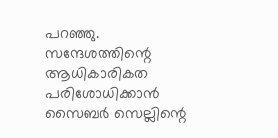പറഞ്ഞു. സന്ദേശത്തിന്റെ ആധികാരികത പരിശോധിക്കാൻ സൈബർ സെല്ലിന്റെ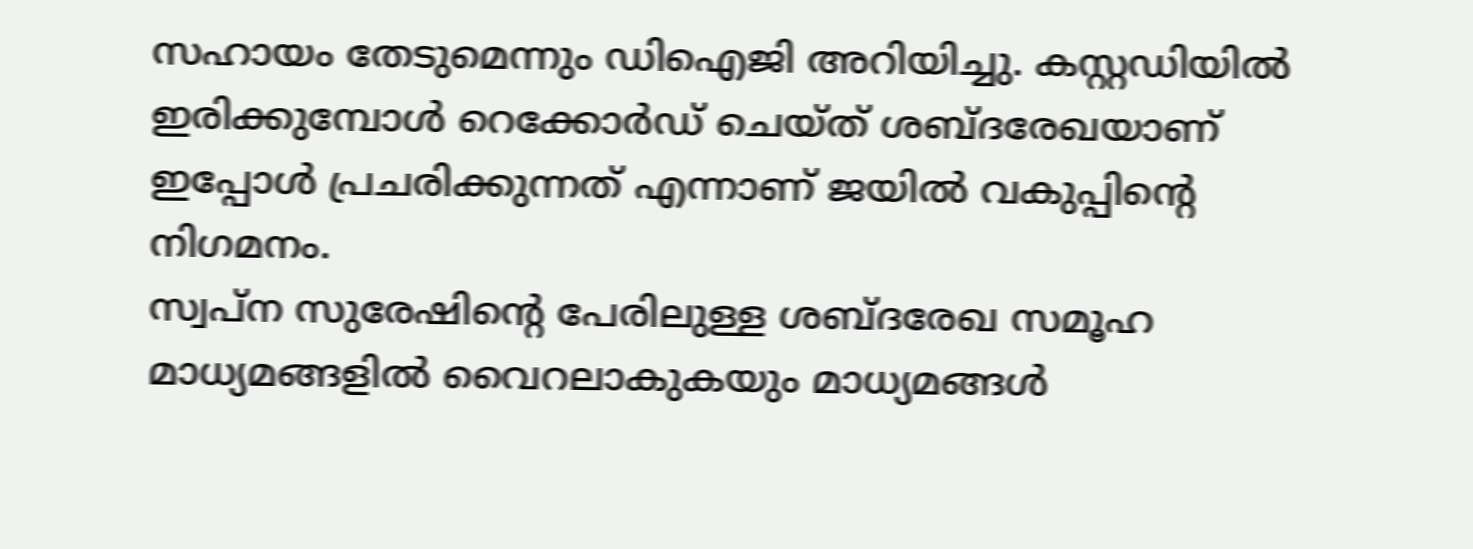സഹായം തേടുമെന്നും ഡിഐജി അറിയിച്ചു. കസ്റ്റഡിയിൽ ഇരിക്കുമ്പോൾ റെക്കോർഡ് ചെയ്ത് ശബ്ദരേഖയാണ് ഇപ്പോൾ പ്രചരിക്കുന്നത് എന്നാണ് ജയിൽ വകുപ്പിന്റെ നിഗമനം.
സ്വപ്ന സുരേഷിന്റെ പേരിലുള്ള ശബ്ദരേഖ സമൂഹ മാധ്യമങ്ങളിൽ വൈറലാകുകയും മാധ്യമങ്ങൾ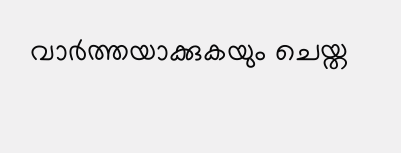വാർത്തയാക്കുകയും ചെയ്ത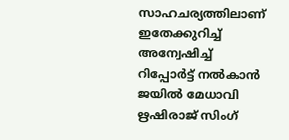സാഹചര്യത്തിലാണ് ഇതേക്കുറിച്ച് അന്വേഷിച്ച് റിപ്പോർട്ട് നൽകാൻ ജയിൽ മേധാവി ഋഷിരാജ് സിംഗ്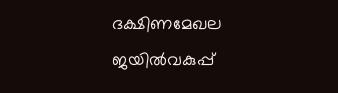ദക്ഷിണമേഖല ജയിൽവകുപ്പ്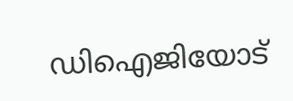ഡിഐജിയോട്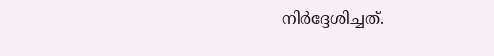നിർദ്ദേശിച്ചത്.